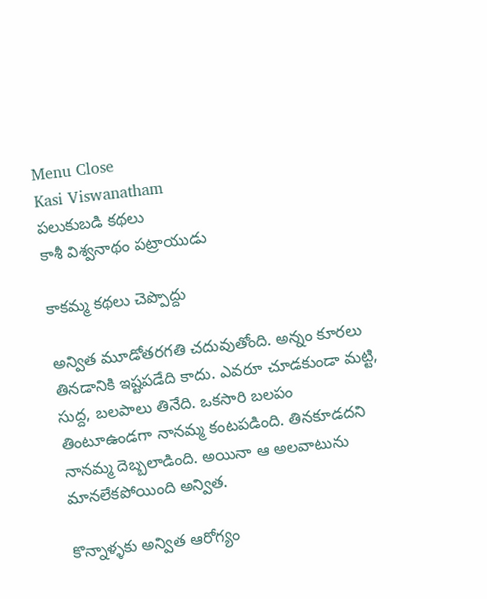Menu Close
Kasi Viswanatham
పలుకుబడి కథలు
కాశీ విశ్వనాథం పట్రాయుడు

కాకమ్మ కథలు చెప్పొద్దు

అన్విత మూడోతరగతి చదువుతోంది. అన్నం కూరలు తినడానికి ఇష్టపడేది కాదు. ఎవరూ చూడకుండా మట్టి, సుద్ద, బలపాలు తినేది. ఒకసారి బలపం తింటూఉండగా నానమ్మ కంటపడింది. తినకూడదని నానమ్మ దెబ్బలాడింది. అయినా ఆ అలవాటును మానలేకపోయింది అన్విత.

కొన్నాళ్ళకు అన్విత ఆరోగ్యం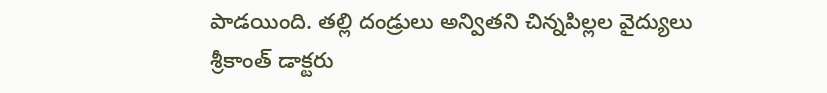పాడయింది. తల్లి దండ్రులు అన్వితని చిన్నపిల్లల వైద్యులు శ్రీకాంత్ డాక్టరు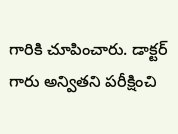గారికి చూపించారు. డాక్టర్ గారు అన్వితని పరీక్షించి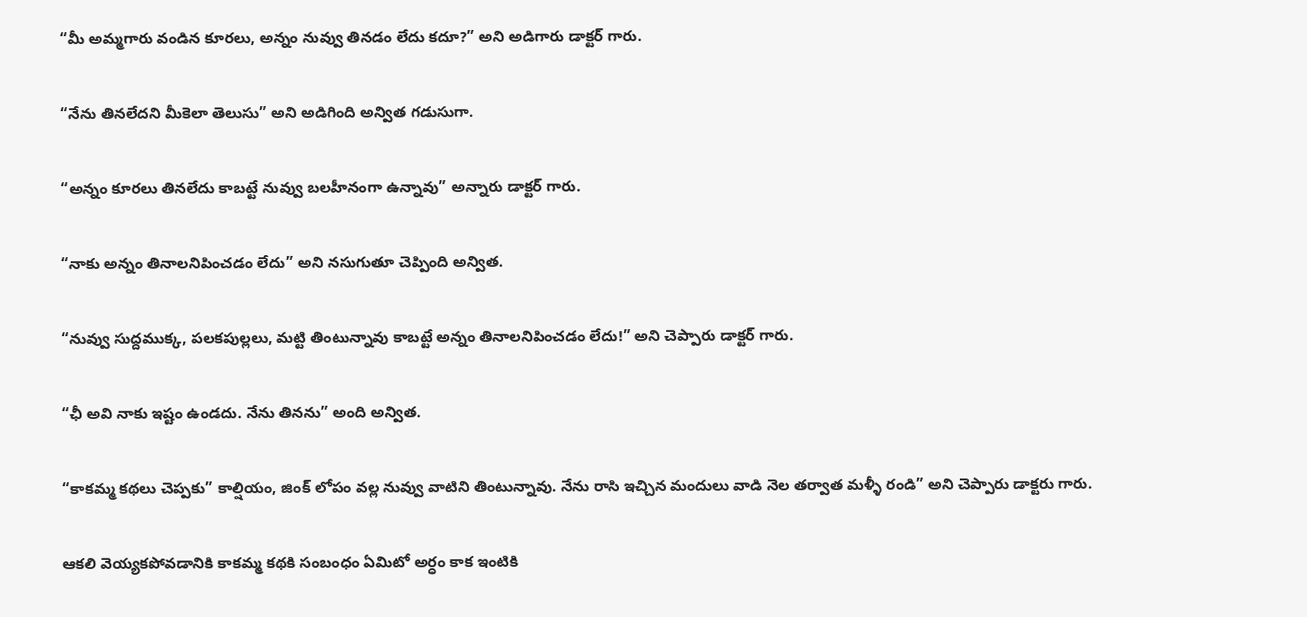“మీ అమ్మగారు వండిన కూరలు, అన్నం నువ్వు తినడం లేదు కదూ?” అని అడిగారు డాక్టర్ గారు.

“నేను తినలేదని మీకెలా తెలుసు” అని అడిగింది అన్విత గడుసుగా.

“అన్నం కూరలు తినలేదు కాబట్టే నువ్వు బలహీనంగా ఉన్నావు” అన్నారు డాక్టర్ గారు.

“నాకు అన్నం తినాలనిపించడం లేదు” అని నసుగుతూ చెప్పింది అన్విత.

“నువ్వు సుద్దముక్క, పలకపుల్లలు, మట్టి తింటున్నావు కాబట్టే అన్నం తినాలనిపించడం లేదు!” అని చెప్పారు డాక్టర్ గారు.

“ఛీ అవి నాకు ఇష్టం ఉండదు. నేను తినను” అంది అన్విత.

“కాకమ్మ కథలు చెప్పకు” కాల్షియం, జింక్ లోపం వల్ల నువ్వు వాటిని తింటున్నావు. నేను రాసి ఇచ్చిన మందులు వాడి నెల తర్వాత మళ్ళీ రండి” అని చెప్పారు డాక్టరు గారు.

ఆకలి వెయ్యకపోవడానికి కాకమ్మ కథకి సంబంధం ఏమిటో అర్ధం కాక ఇంటికి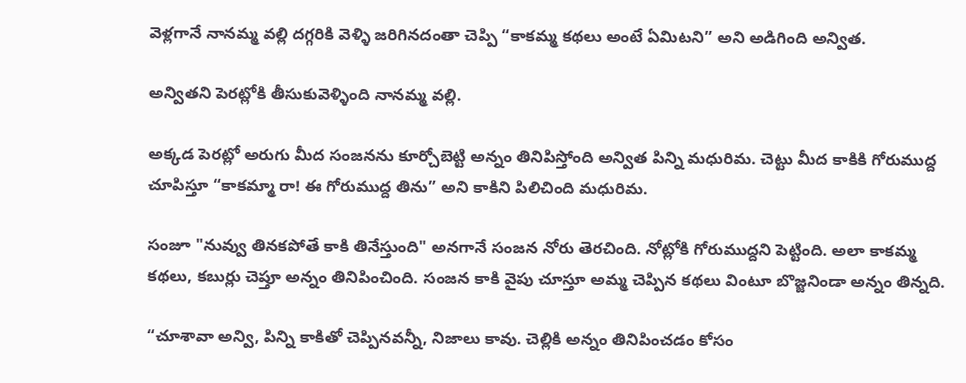వెళ్లగానే నానమ్మ వల్లి దగ్గరికి వెళ్ళి జరిగినదంతా చెప్పి “కాకమ్మ కథలు అంటే ఏమిటని” అని అడిగింది అన్విత.

అన్వితని పెరట్లోకి తీసుకువెళ్ళింది నానమ్మ వల్లి.

అక్కడ పెరట్లో అరుగు మీద సంజనను కూర్చోబెట్టి అన్నం తినిపిస్తోంది అన్విత పిన్ని మధురిమ. చెట్టు మీద కాకికి గోరుముద్ద చూపిస్తూ “కాకమ్మా రా! ఈ గోరుముద్ద తిను” అని కాకిని పిలిచింది మధురిమ.

సంజూ "నువ్వు తినకపోతే కాకి తినేస్తుంది" అనగానే సంజన నోరు తెరచింది. నోట్లోకి గోరుముద్దని పెట్టింది. అలా కాకమ్మ కథలు, కబుర్లు చెప్తూ అన్నం తినిపించింది. సంజన కాకి వైపు చూస్తూ అమ్మ చెప్పిన కథలు వింటూ బొజ్జనిండా అన్నం తిన్నది.

“చూశావా అన్వి, పిన్ని కాకితో చెప్పినవన్నీ, నిజాలు కావు. చెల్లికి అన్నం తినిపించడం కోసం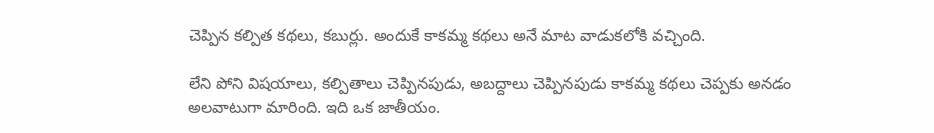చెప్పిన కల్పిత కథలు, కబుర్లు. అందుకే కాకమ్మ కథలు అనే మాట వాడుకలోకి వచ్చింది.

లేని పోని విషయాలు, కల్పితాలు చెప్పినపుడు, అబద్దాలు చెప్పినపుడు కాకమ్మ కథలు చెప్పకు అనడం అలవాటుగా మారింది. ఇది ఒక జాతీయం.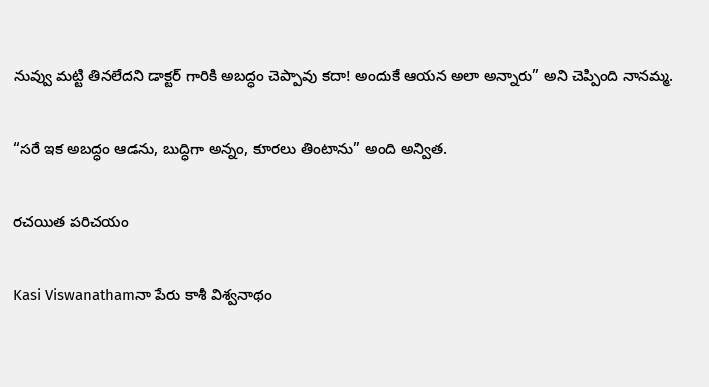నువ్వు మట్టి తినలేదని డాక్టర్ గారికి అబద్ధం చెప్పావు కదా! అందుకే ఆయన అలా అన్నారు” అని చెప్పింది నానమ్మ.

“సరే ఇక అబద్ధం ఆడను, బుద్ధిగా అన్నం, కూరలు తింటాను” అంది అన్విత.

రచయిత పరిచయం

Kasi Viswanathamనా పేరు కాశీ విశ్వనాథం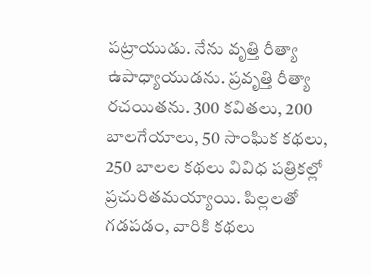పట్రాయుడు. నేను వృత్తి రీత్యా ఉపాధ్యాయుడను. ప్రవృత్తి రీత్యా రచయితను. 300 కవితలు, 200 బాలగేయాలు, 50 సాంఘిక కథలు, 250 బాలల కథలు వివిధ పత్రికల్లో ప్రచురితమయ్యాయి. పిల్లలతో గడపడం, వారికి కథలు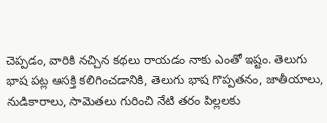చెప్పడం, వారికి నచ్చిన కథలు రాయడం నాకు ఎంతో ఇష్టం. తెలుగు భాష పట్ల ఆసక్తి కలిగించడానికి, తెలుగు భాష గొప్పతనం, జాతీయాలు, నుడికారాలు, సామెతలు గురించి నేటి తరం పిల్లలకు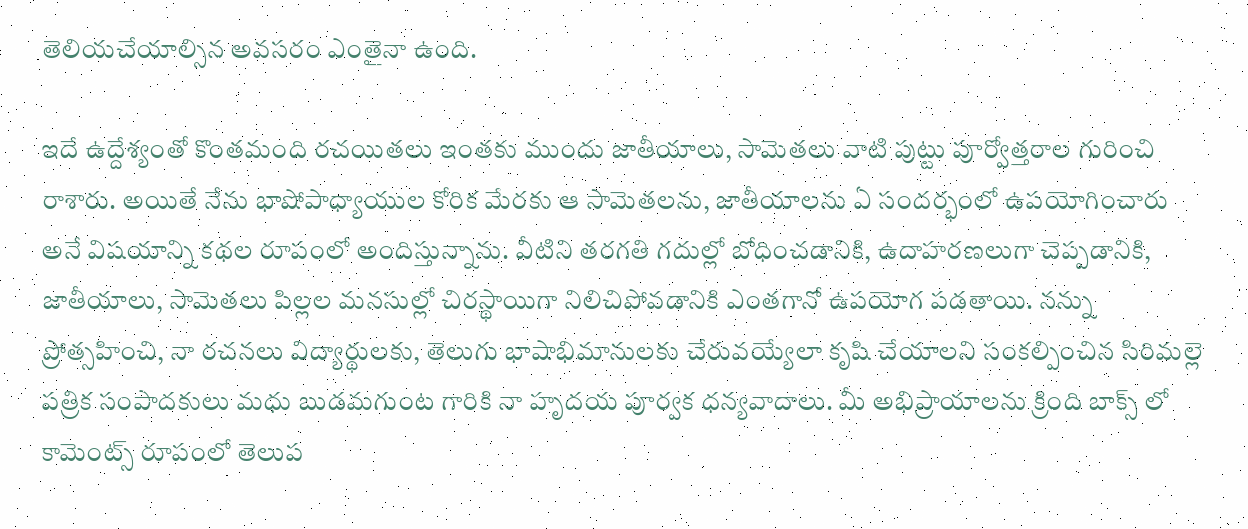తెలియచేయాల్సిన అవసరం ఎంతైనా ఉంది.

ఇదే ఉద్దేశ్యంతో కొంతమంది రచయితలు ఇంతకు ముందు జాతీయాలు, సామెతలు వాటి పుట్టు పూర్వోత్తరాల గురించి రాశారు. అయితే నేను భాషోపాధ్యాయుల కోరిక మేరకు ఆ సామెతలను, జాతీయాలను ఏ సందర్భంలో ఉపయోగించారు అనే విషయాన్ని కథల రూపంలో అందిస్తున్నాను. వీటిని తరగతి గదుల్లో బోధించడానికి, ఉదాహరణలుగా చెప్పడానికి, జాతీయాలు, సామెతలు పిల్లల మనసుల్లో చిరస్థాయిగా నిలిచిపోవడానికి ఎంతగానో ఉపయోగ పడతాయి. నన్ను ప్రోత్సహించి, నా రచనలు విద్యార్థులకు, తెలుగు భాషాభిమానులకు చేరువయ్యేలా కృషి చేయాలని సంకల్పించిన సిరిమల్లె పత్రిక సంపాదకులు మధు బుడమగుంట గారికి నా హృదయ పూర్వక ధన్యవాదాలు. మీ అభిప్రాయాలను క్రింది బాక్స్ లో కామెంట్స్ రూపంలో తెలుప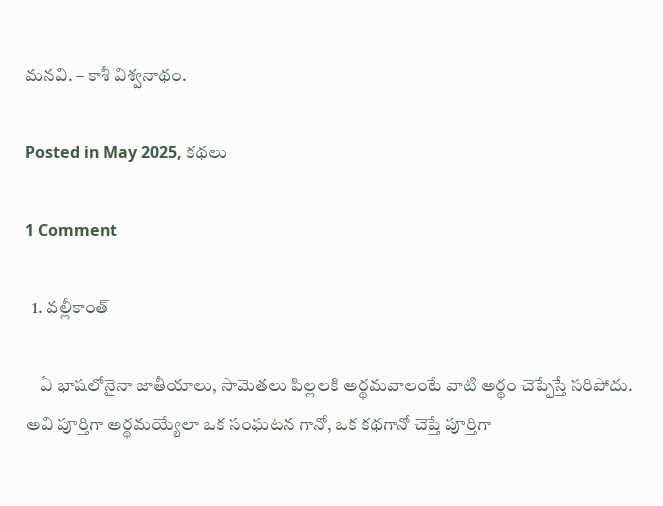మనవి. – కాశీ విశ్వనాథం.

Posted in May 2025, కథలు

1 Comment

  1. వల్లీకాంత్

    ఏ భాషలోనైనా జాతీయాలు, సామెతలు పిల్లలకి అర్థమవాలంటే వాటి అర్థం చెప్పేస్తే సరిపోదు. అవి పూర్తిగా అర్థమయ్యేలా ఒక సంఘటన గానో, ఒక కథగానో చెప్తే పూర్తిగా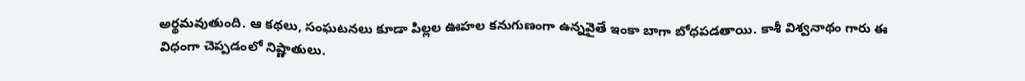అర్థమవుతుంది. ఆ కథలు, సంఘటనలు కూడా పిల్లల ఊహల కనుగుణంగా ఉన్నవైతే ఇంకా బాగా బోధపడతాయి. కాశీ విశ్వనాథం గారు ఈ విధంగా చెప్పడంలో నిష్ణాతులు.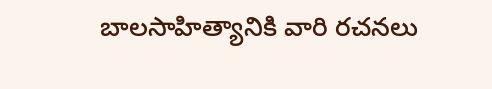బాలసాహిత్యానికి వారి రచనలు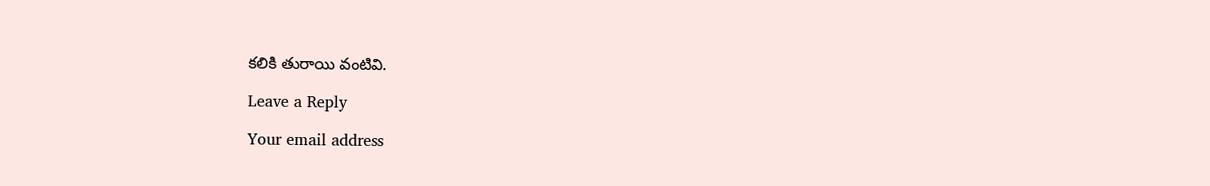కలికి తురాయి వంటివి.

Leave a Reply

Your email address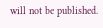will not be published.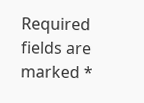Required fields are marked *